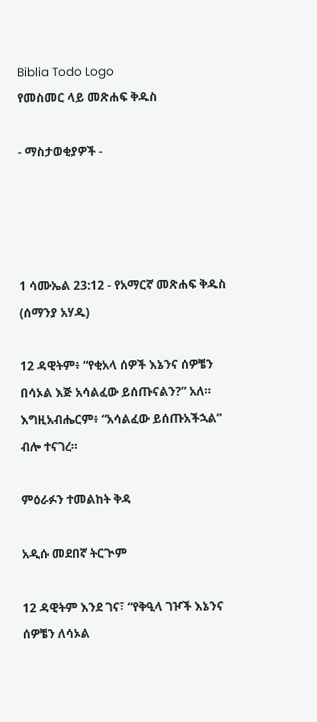Biblia Todo Logo
የመስመር ላይ መጽሐፍ ቅዱስ

- ማስታወቂያዎች -




1 ሳሙኤል 23:12 - የአማርኛ መጽሐፍ ቅዱስ (ሰማንያ አሃዱ)

12 ዳዊትም፥ “የቂአላ ሰዎች እኔንና ሰዎቼን በሳኦል እጅ አሳልፈው ይሰጡናልን?” አለ። እግዚአብሔርም፥ “አሳልፈው ይሰጡአችኋል” ብሎ ተናገረ።

ምዕራፉን ተመልከት ቅዳ

አዲሱ መደበኛ ትርጒም

12 ዳዊትም እንደ ገና፣ “የቅዒላ ገዦች እኔንና ሰዎቼን ለሳኦል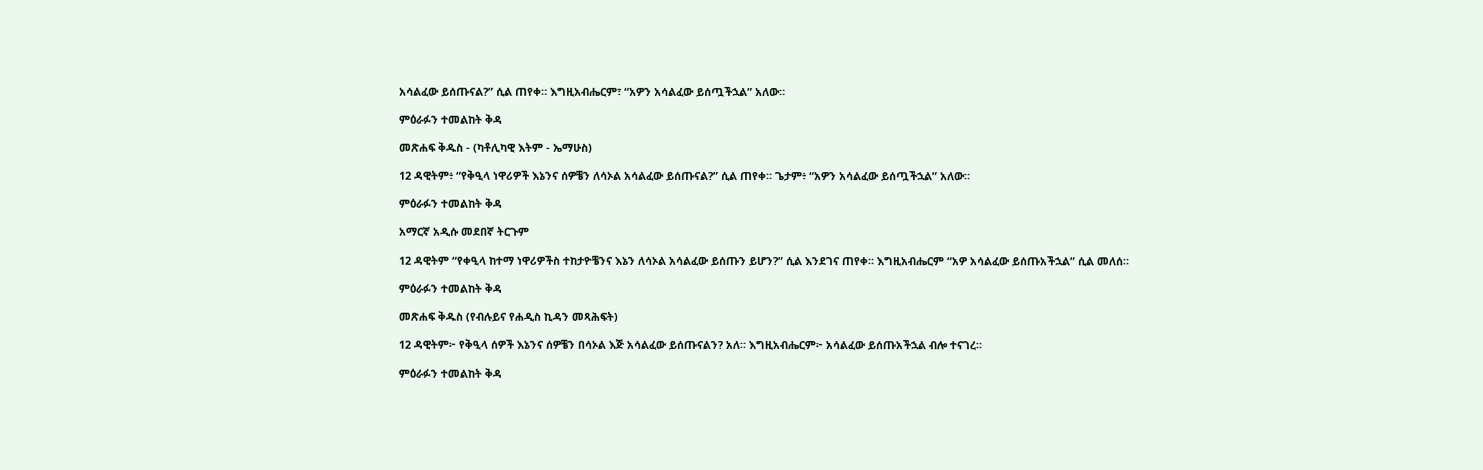አሳልፈው ይሰጡናል?” ሲል ጠየቀ። እግዚአብሔርም፣ “አዎን አሳልፈው ይሰጧችኋል” አለው።

ምዕራፉን ተመልከት ቅዳ

መጽሐፍ ቅዱስ - (ካቶሊካዊ እትም - ኤማሁስ)

12 ዳዊትም፥ “የቅዒላ ነዋሪዎች እኔንና ሰዎቼን ለሳኦል አሳልፈው ይሰጡናል?” ሲል ጠየቀ። ጌታም፥ “አዎን አሳልፈው ይሰጧችኋል” አለው።

ምዕራፉን ተመልከት ቅዳ

አማርኛ አዲሱ መደበኛ ትርጉም

12 ዳዊትም “የቀዒላ ከተማ ነዋሪዎችስ ተከታዮቼንና እኔን ለሳኦል አሳልፈው ይሰጡን ይሆን?” ሲል እንደገና ጠየቀ። እግዚአብሔርም “አዎ አሳልፈው ይሰጡአችኋል” ሲል መለሰ።

ምዕራፉን ተመልከት ቅዳ

መጽሐፍ ቅዱስ (የብሉይና የሐዲስ ኪዳን መጻሕፍት)

12 ዳዊትም፦ የቅዒላ ሰዎች እኔንና ሰዎቼን በሳኦል እጅ አሳልፈው ይሰጡናልን? አለ። እግዚአብሔርም፦ አሳልፈው ይሰጡአችኋል ብሎ ተናገረ።

ምዕራፉን ተመልከት ቅዳ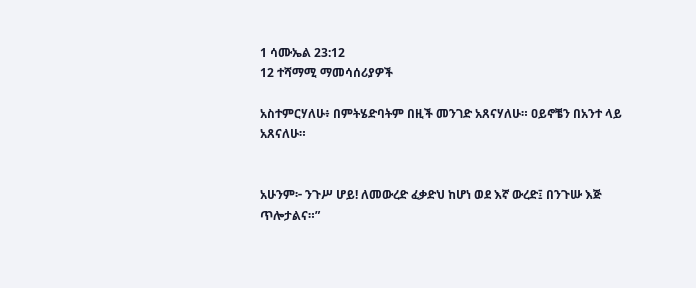1 ሳሙኤል 23:12
12 ተሻማሚ ማመሳሰሪያዎች

አስተምርሃለሁ፥ በምትሄድባትም በዚች መንገድ አጸናሃለሁ። ዐይኖቼን በአንተ ላይ አጸናለሁ።


አሁንም፦ ንጉሥ ሆይ! ለመውረድ ፈቃድህ ከሆነ ወደ እኛ ውረድ፤ በንጉሡ እጅ ጥሎታልና።”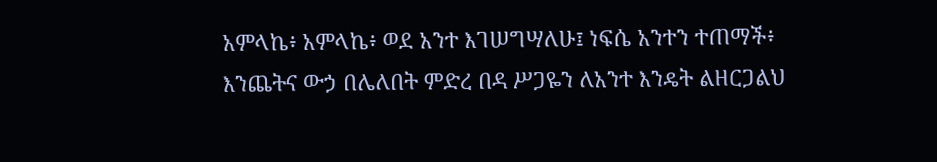አምላኬ፥ አምላኬ፥ ወደ አንተ እገሠግሣለሁ፤ ነፍሴ አንተን ተጠማች፥ እንጨትና ውኃ በሌለበት ምድረ በዳ ሥጋዬን ለአንተ እንዴት ልዘርጋልህ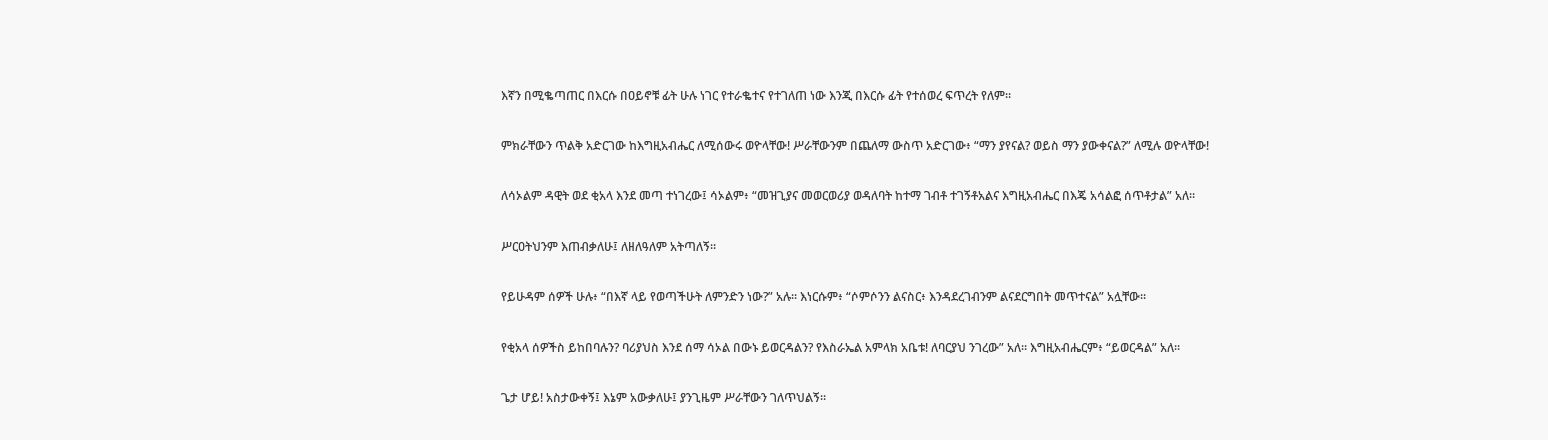እኛን በሚቈጣጠር በእርሱ በዐይኖቹ ፊት ሁሉ ነገር የተራቈተና የተገለጠ ነው እንጂ በእርሱ ፊት የተሰወረ ፍጥረት የለም።


ምክራቸውን ጥልቅ አድርገው ከእግዚአብሔር ለሚሰውሩ ወዮላቸው! ሥራቸውንም በጨለማ ውስጥ አድርገው፥ “ማን ያየናል? ወይስ ማን ያውቀናል?” ለሚሉ ወዮላቸው!


ለሳኦልም ዳዊት ወደ ቂአላ እንደ መጣ ተነገረው፤ ሳኦልም፥ “መዝጊያና መወርወሪያ ወዳለባት ከተማ ገብቶ ተገኝቶአልና እግዚአብሔር በእጄ አሳልፎ ሰጥቶታል” አለ።


ሥርዐትህንም እጠብቃለሁ፤ ለዘለዓለም አትጣለኝ።


የይሁዳም ሰዎች ሁሉ፥ “በእኛ ላይ የወጣችሁት ለምንድን ነው?” አሉ። እነርሱም፥ “ሶምሶንን ልናስር፥ እንዳደረገብንም ልናደርግበት መጥተናል” አሏቸው።


የቂአላ ሰዎችስ ይከበባሉን? ባሪያህስ እንደ ሰማ ሳኦል በውኑ ይወርዳልን? የእስራኤል አምላክ አቤቱ! ለባርያህ ንገረው” አለ። እግዚአብሔርም፥ “ይወርዳል” አለ።


ጌታ ሆይ! አስታውቀኝ፤ እኔም አውቃለሁ፤ ያንጊዜም ሥራቸውን ገለጥህልኝ።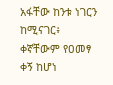አፋቸው ከንቱ ነገርን ከሚናገር፥ ቀኛቸውም የዐመፃ ቀኝ ከሆነ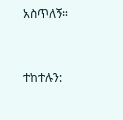አስጥለኝ።


ተከተሉን: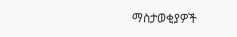ማስታወቂያዎች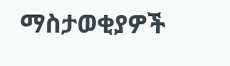ማስታወቂያዎች